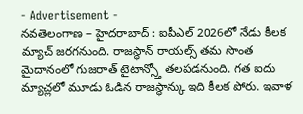- Advertisement -
నవతెలంగాణ – హైదరాబాద్ : ఐపీఎల్ 2026లో నేడు కీలక మ్యాచ్ జరగనుంది. రాజస్థాన్ రాయల్స్ తమ సొంత మైదానంలో గుజరాత్ టైటాన్స్తో తలపడనుంది. గత ఐదు మ్యాచ్లలో మూడు ఓడిన రాజస్థాన్కు ఇది కీలక పోరు. ఇవాళ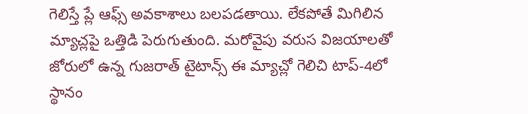గెలిస్తే ప్లే ఆఫ్స్ అవకాశాలు బలపడతాయి. లేకపోతే మిగిలిన మ్యాచ్లపై ఒత్తిడి పెరుగుతుంది. మరోవైపు వరుస విజయాలతో జోరులో ఉన్న గుజరాత్ టైటాన్స్ ఈ మ్యాచ్లో గెలిచి టాప్-4లో స్థానం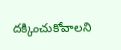దక్కించుకోవాలని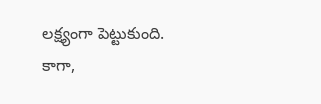లక్ష్యంగా పెట్టుకుంది. కాగా,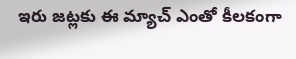ఇరు జట్లకు ఈ మ్యాచ్ ఎంతో కీలకంగా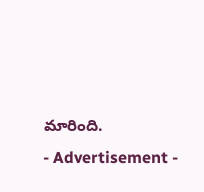మారింది.
- Advertisement -